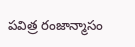పవిత్ర రంజాన్మాసం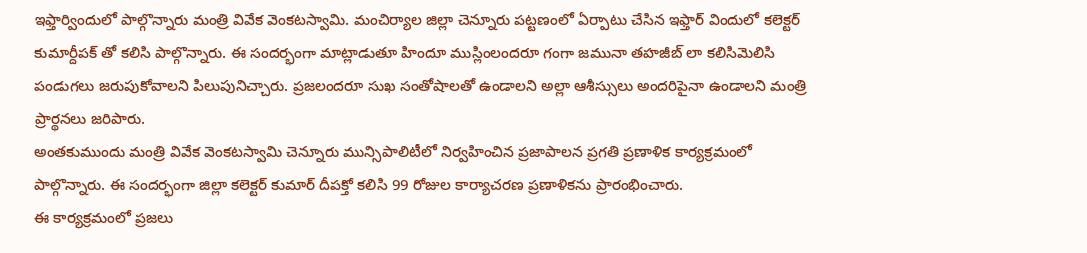ఇఫ్తార్విందులో పాల్గొన్నారు మంత్రి వివేక వెంకటస్వామి. మంచిర్యాల జిల్లా చెన్నూరు పట్టణంలో ఏర్పాటు చేసిన ఇఫ్తార్ విందులో కలెక్టర్ కుమార్దీపక్ తో కలిసి పాల్గొన్నారు. ఈ సందర్భంగా మాట్లాడుతూ హిందూ ముస్లింలందరూ గంగా జమునా తహజీబ్ లా కలిసిమెలిసి పండుగలు జరుపుకోవాలని పిలుపునిచ్చారు. ప్రజలందరూ సుఖ సంతోషాలతో ఉండాలని అల్లా ఆశీస్సులు అందరిపైనా ఉండాలని మంత్రి ప్రార్థనలు జరిపారు.
అంతకుముందు మంత్రి వివేక వెంకటస్వామి చెన్నూరు మున్సిపాలిటీలో నిర్వహించిన ప్రజాపాలన ప్రగతి ప్రణాళిక కార్యక్రమంలో పాల్గొన్నారు. ఈ సందర్భంగా జిల్లా కలెక్టర్ కుమార్ దీపక్తో కలిసి 99 రోజుల కార్యాచరణ ప్రణాళికను ప్రారంభించారు.
ఈ కార్యక్రమంలో ప్రజలు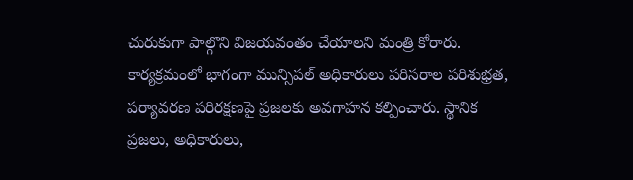చురుకుగా పాల్గొని విజయవంతం చేయాలని మంత్రి కోరారు. కార్యక్రమంలో భాగంగా మున్సిపల్ అధికారులు పరిసరాల పరిశుభ్రత, పర్యావరణ పరిరక్షణపై ప్రజలకు అవగాహన కల్పించారు. స్థానిక ప్రజలు, అధికారులు,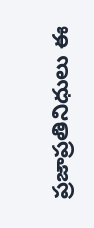ప్రజాప్రతినిధులు ఈ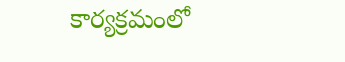కార్యక్రమంలో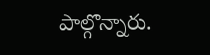పాల్గొన్నారు.